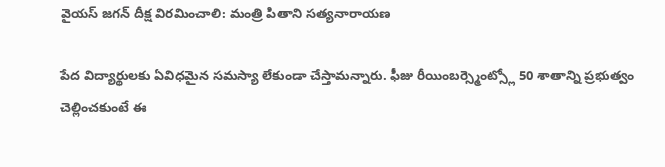వైయస్ జగన్ దీక్ష విరమించాలి: మంత్రి పితాని సత్యనారాయణ

పేద విద్యార్థులకు ఏవిధమైన సమస్యా లేకుండా చేస్తామన్నారు. ఫీజు రీయింబర్స్మెంట్స్లో 50 శాతాన్ని ప్రభుత్వం చెల్లించకుంటే ఈ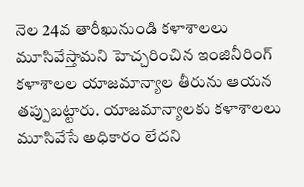నెల 24వ తారీఖునుండి కళాశాలలు మూసివేస్తామని హెచ్చరించిన ఇంజినీరింగ్ కళాశాలల యాజమాన్యాల తీరును ఆయన తప్పుబట్టారు. యాజమాన్యాలకు కళాశాలలు మూసివేసే అధికారం లేదని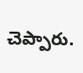చెప్పారు.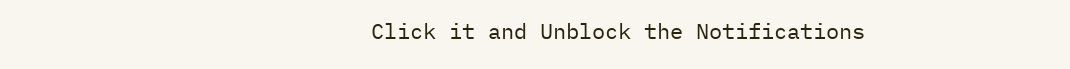Click it and Unblock the Notifications